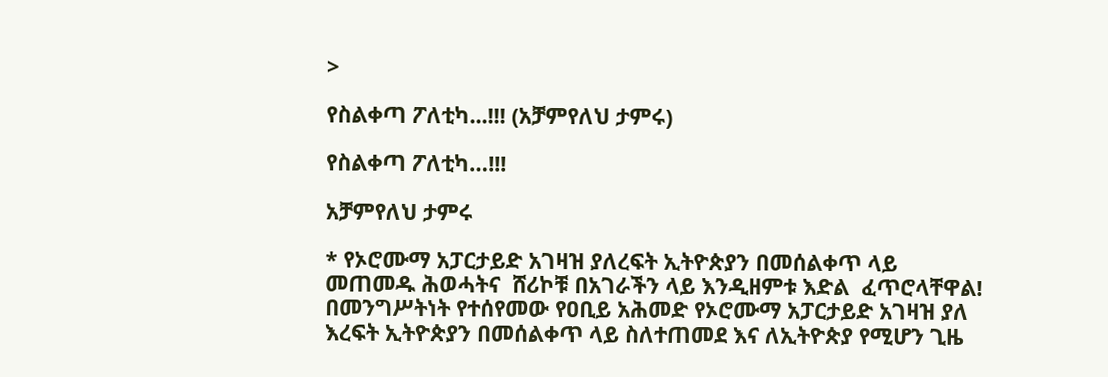>

የስልቀጣ ፖለቲካ...!!! (አቻምየለህ ታምሩ)

የስልቀጣ ፖለቲካ…!!!

አቻምየለህ ታምሩ

* የኦሮሙማ አፓርታይድ አገዛዝ ያለረፍት ኢትዮጵያን በመሰልቀጥ ላይ መጠመዱ ሕወሓትና  ሸሪኮቹ በአገራችን ላይ እንዲዘምቱ እድል  ፈጥሮላቸዋል!
በመንግሥትነት የተሰየመው የዐቢይ አሕመድ የኦሮሙማ አፓርታይድ አገዛዝ ያለ እረፍት ኢትዮጵያን በመሰልቀጥ ላይ ስለተጠመደ እና ለኢትዮጵያ የሚሆን ጊዜ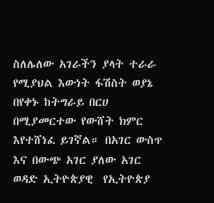ስለሌለው አገራችን ያላት ተራራ የሚያህል እውነት ፋሽስት ወያኔ በየቀኑ ከትግራይ በርሀ በሚያመርተው የውሸት ክምር እየተሸነፈ ይገኛል። በአገር ውስጥ እና በውጭ አገር ያለው አገር ወዳድ ኢትዮጵያዊ  የኢትዮጵያ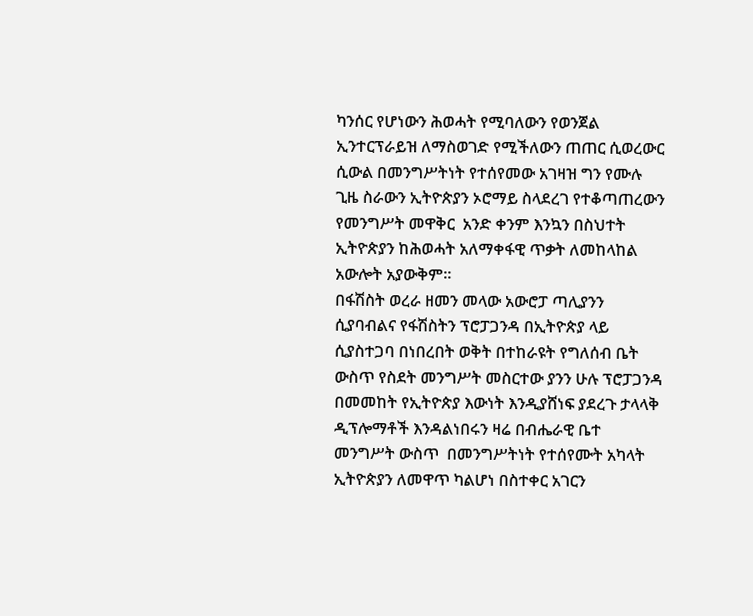ካንሰር የሆነውን ሕወሓት የሚባለውን የወንጀል ኢንተርፕራይዝ ለማስወገድ የሚችለውን ጠጠር ሲወረውር ሲውል በመንግሥትነት የተሰየመው አገዛዝ ግን የሙሉ ጊዜ ስራውን ኢትዮጵያን ኦሮማይ ስላደረገ የተቆጣጠረውን የመንግሥት መዋቅር  አንድ ቀንም እንኳን በስህተት ኢትዮጵያን ከሕወሓት አለማቀፋዊ ጥቃት ለመከላከል አውሎት አያውቅም።
በፋሽስት ወረራ ዘመን መላው አውሮፓ ጣሊያንን ሲያባብልና የፋሽስትን ፕሮፓጋንዳ በኢትዮጵያ ላይ ሲያስተጋባ በነበረበት ወቅት በተከራዩት የግለሰብ ቤት ውስጥ የስደት መንግሥት መስርተው ያንን ሁሉ ፕሮፓጋንዳ በመመከት የኢትዮጵያ እውነት እንዲያሸነፍ ያደረጉ ታላላቅ ዲፕሎማቶች እንዳልነበሩን ዛሬ በብሔራዊ ቤተ መንግሥት ውስጥ  በመንግሥትነት የተሰየሙት አካላት ኢትዮጵያን ለመዋጥ ካልሆነ በስተቀር አገርን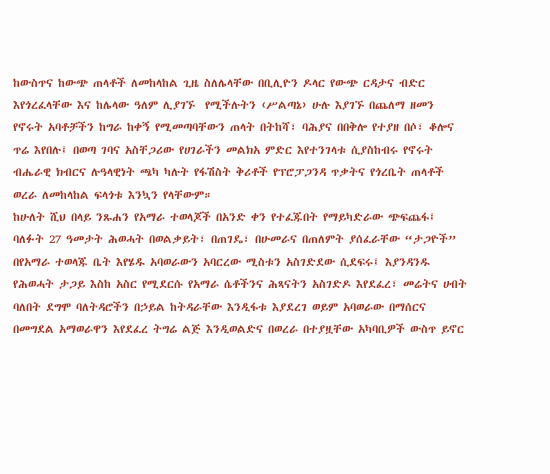ከውስጥና ከውጭ ጠላቶች ለመከላከል ጊዜ ስለሌላቸው በቢሊዮን ዶላር የውጭ ርዳታና ብድር እየጎረፈላቸው እና ከሌላው ዓለም ሊያገኙ  የሚችሉትን ‹ሥልጣኔ› ሁሉ እያገኙ በጨለማ ዘመን የኖሩት አባቶቻችን ከግራ ከቀኝ የሚመጣባቸውን ጠላት በትከሻ፣ ባሕያና በበቅሎ የተያዘ በሶ፣ ቆሎና ጥሬ እየበሉ፤ በወጣ ገባና አስቸጋሪው የሀገራችን መልክአ ምድር እየተንገላቱ ሲያስከብሩ የኖሩት ብሔራዊ ክብርና ሉዓላዊነት ጫካ ካሉት የፋሽስት ቅሪቶች የፕሮፓጋንዳ ጥቃትና የጎረቤት ጠላቶች ወረራ ለመከላከል ፍላጎቱ እንኳን የላቸውም።
ከሁለት ሺህ በላይ ንጹሐን የአማራ ተወላጆች በአንድ ቀን የተፈጁበት የማይካድራው ጭፍጨፋ፤ ባለፉት 27 ዓመታት ሕወሓት በወልቃይት፣ በጠገዴ፣ በሁመራና በጠለምት ያሰፈራቸው “ታጋዮች” በየአማራ ተወላጁ ቤት እየሄዱ አባወራውን አባርረው ሚስቱን አስገድደው ሲደፍሩ፤ እያንዳንዱ የሕወሓት ታጋይ እስከ አስር የሚደርሱ የአማራ ሴቶችንና ሕጻናትን አስገድዶ እየደፈረ፣ መሬትና ሀብት ባለበት ደግሞ ባለትዳሮችን በኃይል ከትዳራቸው እንዲፋቱ እያደረገ ወይም አባወራው በማሰርና በመግደል አማወራዋን እየደፈረ ትግሬ ልጅ እንዲወልድና በወረራ በተያዟቸው አካባቢዎች ውስጥ ይኖር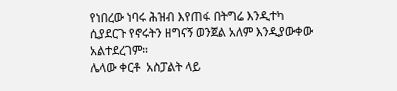የነበረው ነባሩ ሕዝብ እየጠፋ በትግሬ እንዲተካ ሲያደርጉ የኖሩትን ዘግናኝ ወንጀል አለም እንዲያውቀው አልተደረገም።
ሌላው ቀርቶ  አስፓልት ላይ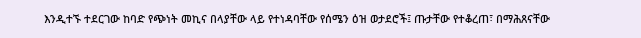እንዲተኙ ተደርገው ከባድ የጭነት መኪና በላያቸው ላይ የተነዳባቸው የሰሜን ዕዝ ወታደሮች፤ ጡታቸው የተቆረጠ፣ በማሕጸናቸው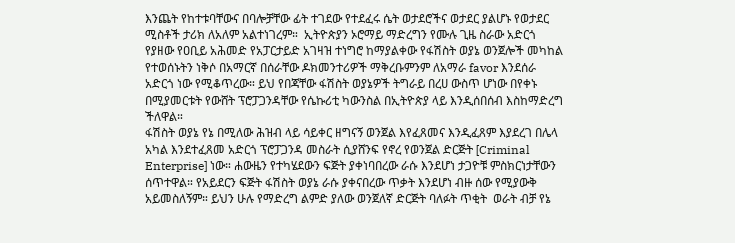እንጨት የከተቱባቸውና በባሎቻቸው ፊት ተገደው የተደፈሩ ሴት ወታደሮችና ወታደር ያልሆኑ የወታደር ሚስቶች ታሪክ ለአለም አልተነገረም።  ኢትዮጵያን ኦሮማይ ማድረግን የሙሉ ጊዜ ስራው አድርጎ የያዘው የዐቢይ አሕመድ የአፓርታይድ አገዛዝ ተነግሮ ከማያልቀው የፋሽስት ወያኔ ወንጀሎች መካከል የተወሰኑትን ነቅሶ በአማርኛ በሰራቸው ዶክመንተሪዎች ማቅረቡምንም ለአማራ favor እንደሰራ አድርጎ ነው የሚቆጥረው። ይህ የበጃቸው ፋሽስት ወያኔዎች ትግራይ በረሀ ውስጥ ሆነው በየቀኑ በሚያመርቱት የውሸት ፕሮፓጋንዳቸው የሴኩሪቲ ካውንስል በኢትዮጵያ ላይ እንዲሰበሰብ እስከማድረግ ችለዋል።
ፋሽስት ወያኔ የኔ በሚለው ሕዝብ ላይ ሳይቀር ዘግናኝ ወንጀል እየፈጸመና እንዲፈጸም እያደረገ በሌላ አካል እንደተፈጸመ አድርጎ ፕሮፓጋንዳ መስራት ሲያሸንፍ የኖረ የወንጀል ድርጅት [Criminal Enterprise] ነው። ሐውዜን የተካሄደውን ፍጅት ያቀነባበረው ራሱ እንደሆነ ታጋዮቹ ምስክርነታቸውን ሰጥተዋል። የአይደርን ፍጅት ፋሽስት ወያኔ ራሱ ያቀናበረው ጥቃት እንደሆነ ብዙ ሰው የሚያውቅ አይመስለኝም። ይህን ሁሉ የማድረግ ልምድ ያለው ወንጀለኛ ድርጅት ባለፉት ጥቂት  ወራት ብቻ የኔ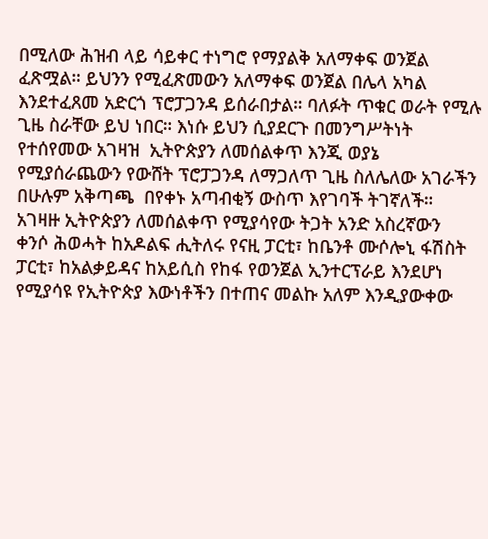በሚለው ሕዝብ ላይ ሳይቀር ተነግሮ የማያልቅ አለማቀፍ ወንጀል ፈጽሟል። ይህንን የሚፈጽመውን አለማቀፍ ወንጀል በሌላ አካል እንደተፈጸመ አድርጎ ፕሮፓጋንዳ ይሰራበታል። ባለፉት ጥቁር ወራት የሚሉ ጊዜ ስራቸው ይህ ነበር። እነሱ ይህን ሲያደርጉ በመንግሥትነት የተሰየመው አገዛዝ  ኢትዮጵያን ለመሰልቀጥ እንጂ ወያኔ የሚያሰራጨውን የውሸት ፕሮፓጋንዳ ለማጋለጥ ጊዜ ስለሌለው አገራችን በሁሉም አቅጣጫ  በየቀኑ አጣብቂኝ ውስጥ እየገባች ትገኛለች።
አገዛዙ ኢትዮጵያን ለመሰልቀጥ የሚያሳየው ትጋት አንድ አስረኛውን  ቀንሶ ሕወሓት ከአዶልፍ ሒትለሩ የናዚ ፓርቲ፣ ከቤንቶ ሙሶሎኒ ፋሽስት ፓርቲ፣ ከአልቃይዳና ከአይሲስ የከፋ የወንጀል ኢንተርፕራይ እንደሆነ የሚያሳዩ የኢትዮጵያ እውነቶችን በተጠና መልኩ አለም እንዲያውቀው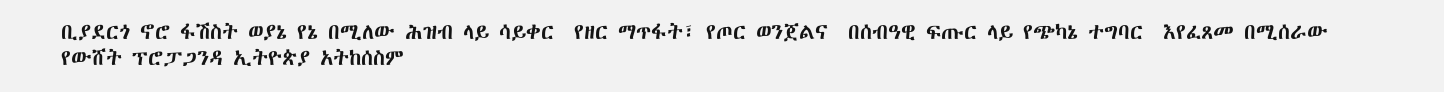ቢያደርጎ ኖሮ ፋሽስት ወያኔ የኔ በሚለው ሕዝብ ላይ ሳይቀር  የዘር ማጥፋት፣ የጦር ወንጀልና  በሰብዓዊ ፍጡር ላይ የጭካኔ ተግባር  እየፈጸመ በሚሰራው የውሸት ፕሮፓጋንዳ ኢትዮጵያ አትከሰስም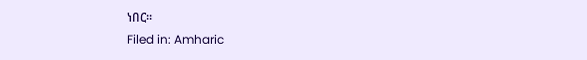ነበር።
Filed in: Amharic